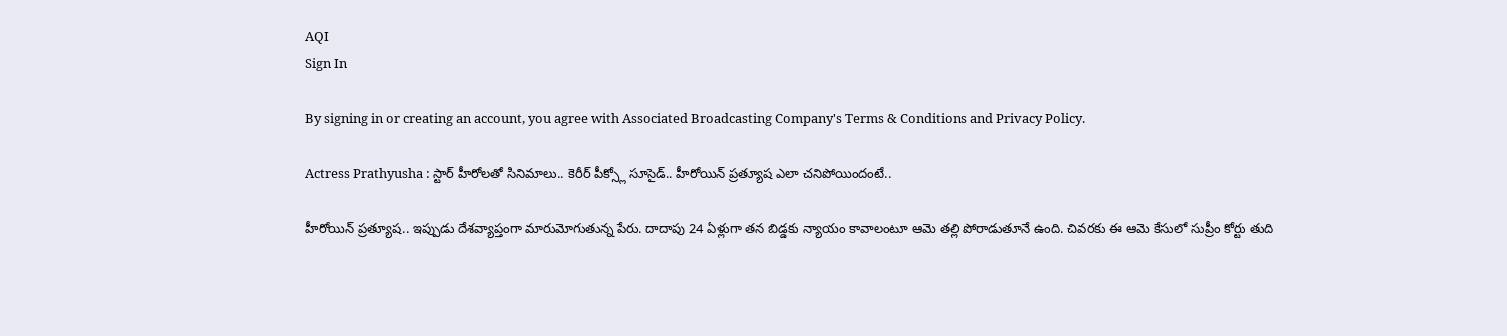AQI
Sign In

By signing in or creating an account, you agree with Associated Broadcasting Company's Terms & Conditions and Privacy Policy.

Actress Prathyusha : స్టార్ హీరోలతో సినిమాలు.. కెరీర్ పీక్స్లో సూసైడ్.. హీరోయిన్ ప్రత్యూష ఎలా చనిపోయిందంటే..

హీరోయిన్ ప్రత్యూష.. ఇప్పుడు దేశవ్యాప్తంగా మారుమోగుతున్న పేరు. దాదాపు 24 ఏళ్లుగా తన బిడ్డకు న్యాయం కావాలంటూ ఆమె తల్లి పోరాడుతూనే ఉంది. చివరకు ఈ ఆమె కేసులో సుప్రీం కోర్టు తుది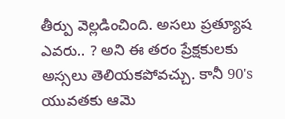తీర్పు వెల్లడించింది. అసలు ప్రత్యూష ఎవరు.. ? అని ఈ తరం ప్రేక్షకులకు అస్సలు తెలియకపోవచ్చు. కానీ 90's యువతకు ఆమె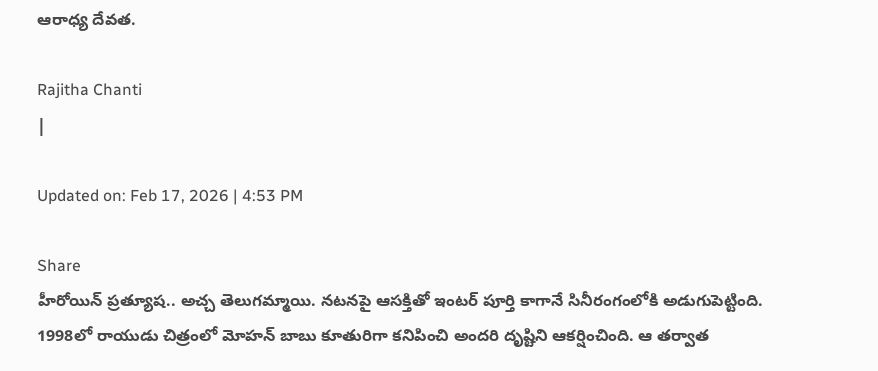ఆరాధ్య దేవత.

Rajitha Chanti
|

Updated on: Feb 17, 2026 | 4:53 PM

Share
హీరోయిన్ ప్రత్యూష.. అచ్చ తెలుగమ్మాయి. నటనపై ఆసక్తితో ఇంటర్ పూర్తి కాగానే సినీరంగంలోకి అడుగుపెట్టింది. 1998లో రాయుడు చిత్రంలో మోహన్ బాబు కూతురిగా కనిపించి అందరి దృష్టిని ఆకర్షించింది. ఆ తర్వాత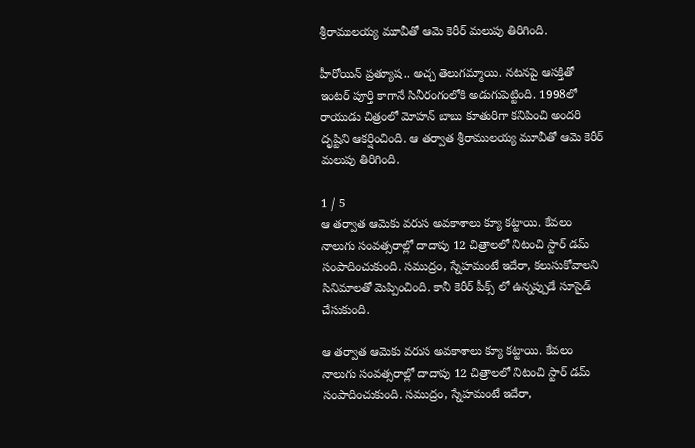శ్రీరాములయ్య మూవీతో ఆమె కెరీర్ మలుపు తిరిగింది.

హీరోయిన్ ప్రత్యూష.. అచ్చ తెలుగమ్మాయి. నటనపై ఆసక్తితో ఇంటర్ పూర్తి కాగానే సినీరంగంలోకి అడుగుపెట్టింది. 1998లో రాయుడు చిత్రంలో మోహన్ బాబు కూతురిగా కనిపించి అందరి దృష్టిని ఆకర్షించింది. ఆ తర్వాత శ్రీరాములయ్య మూవీతో ఆమె కెరీర్ మలుపు తిరిగింది.

1 / 5
ఆ తర్వాత ఆమెకు వరుస అవకాశాలు క్యూ కట్టాయి. కేవలం నాలుగు సంవత్సరాల్లో దాదాపు 12 చిత్రాలలో నిటంచి స్టార్ డమ్ సంపాదించుకుంది. సముద్రం, స్నేహమంటే ఇదేరా, కలుసుకోవాలని సినిమాలతో మెప్పించింది. కానీ కెరీర్ పీక్స్ లో ఉన్నప్పుడే సూసైడ్ చేసుకుంది.

ఆ తర్వాత ఆమెకు వరుస అవకాశాలు క్యూ కట్టాయి. కేవలం నాలుగు సంవత్సరాల్లో దాదాపు 12 చిత్రాలలో నిటంచి స్టార్ డమ్ సంపాదించుకుంది. సముద్రం, స్నేహమంటే ఇదేరా,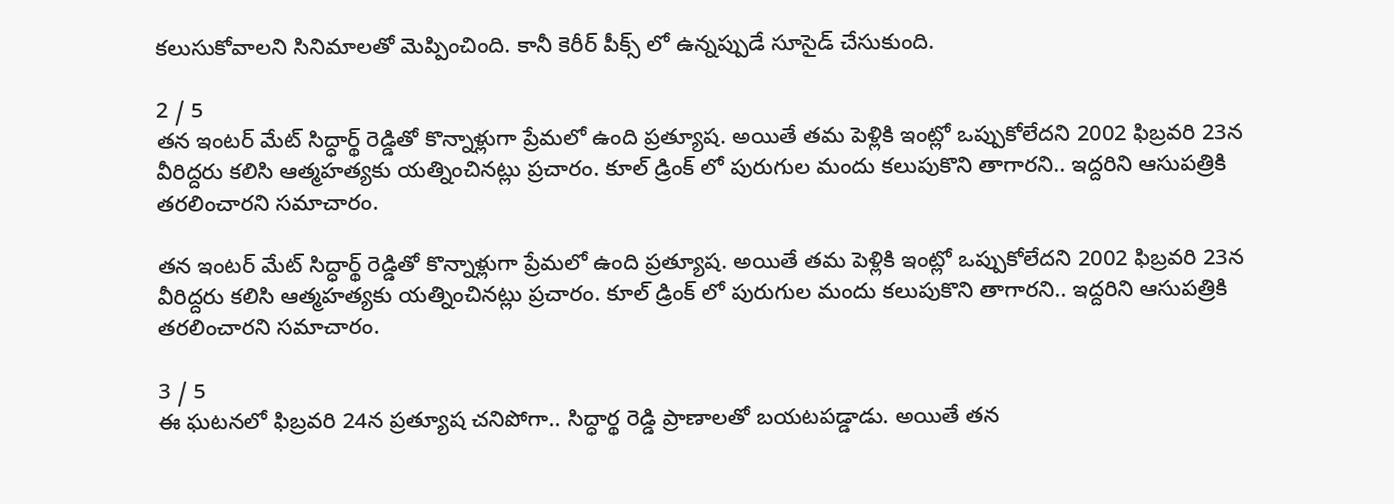కలుసుకోవాలని సినిమాలతో మెప్పించింది. కానీ కెరీర్ పీక్స్ లో ఉన్నప్పుడే సూసైడ్ చేసుకుంది.

2 / 5
తన ఇంటర్ మేట్ సిద్ధార్థ్ రెడ్డితో కొన్నాళ్లుగా ప్రేమలో ఉంది ప్రత్యూష. అయితే తమ పెళ్లికి ఇంట్లో ఒప్పుకోలేదని 2002 ఫిబ్రవరి 23న వీరిద్దరు కలిసి ఆత్మహత్యకు యత్నించినట్లు ప్రచారం. కూల్ డ్రింక్ లో పురుగుల మందు కలుపుకొని తాగారని.. ఇద్దరిని ఆసుపత్రికి తరలించారని సమాచారం.

తన ఇంటర్ మేట్ సిద్ధార్థ్ రెడ్డితో కొన్నాళ్లుగా ప్రేమలో ఉంది ప్రత్యూష. అయితే తమ పెళ్లికి ఇంట్లో ఒప్పుకోలేదని 2002 ఫిబ్రవరి 23న వీరిద్దరు కలిసి ఆత్మహత్యకు యత్నించినట్లు ప్రచారం. కూల్ డ్రింక్ లో పురుగుల మందు కలుపుకొని తాగారని.. ఇద్దరిని ఆసుపత్రికి తరలించారని సమాచారం.

3 / 5
ఈ ఘటనలో ఫిబ్రవరి 24న ప్రత్యూష చనిపోగా.. సిద్ధార్థ రెడ్డి ప్రాణాలతో బయటపడ్డాడు. అయితే తన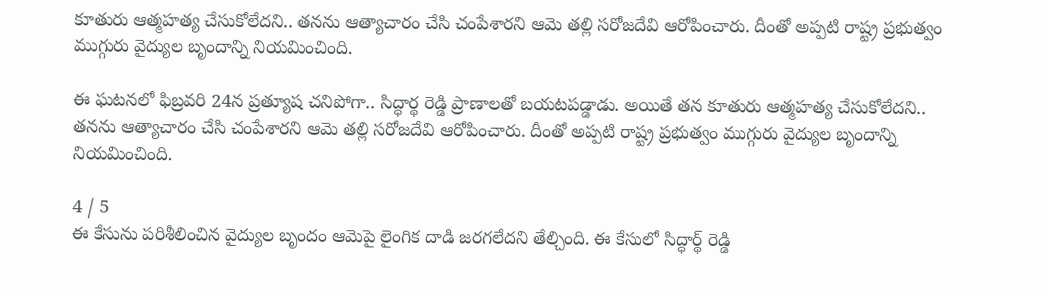కూతురు ఆత్మహత్య చేసుకోలేదని.. తనను ఆత్యాచారం చేసి చంపేశారని ఆమె తల్లి సరోజదేవి ఆరోపించారు. దీంతో అప్పటి రాష్ట్ర ప్రభుత్వం ముగ్గురు వైద్యుల బృందాన్ని నియమించింది.

ఈ ఘటనలో ఫిబ్రవరి 24న ప్రత్యూష చనిపోగా.. సిద్ధార్థ రెడ్డి ప్రాణాలతో బయటపడ్డాడు. అయితే తన కూతురు ఆత్మహత్య చేసుకోలేదని.. తనను ఆత్యాచారం చేసి చంపేశారని ఆమె తల్లి సరోజదేవి ఆరోపించారు. దీంతో అప్పటి రాష్ట్ర ప్రభుత్వం ముగ్గురు వైద్యుల బృందాన్ని నియమించింది.

4 / 5
ఈ కేసును పరిశీలించిన వైద్యుల బృందం ఆమెపై లైంగిక దాడి జరగలేదని తేల్చింది. ఈ కేసులో సిద్ధార్థ్ రెడ్డి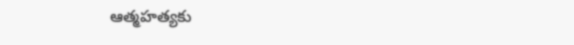ఆత్మహత్యకు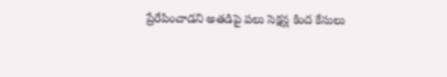ప్రేరేపించాడని అతడిపై పలు సెక్షన్ల కింద కేసులు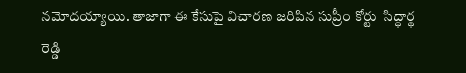నమోదయ్యాయి. తాజాగా ఈ కేసుపై విచారణ జరిపిన సుప్రీం కోర్టు  సిద్ధార్థ రెడ్డి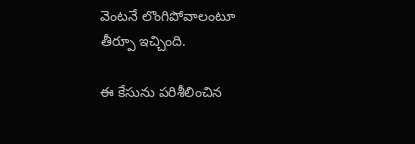వెంటనే లొంగిపోవాలంటూ తీర్పూ ఇచ్చింది.

ఈ కేసును పరిశీలించిన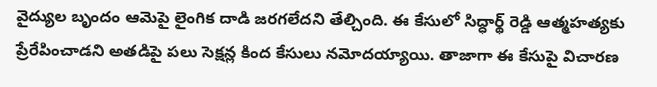వైద్యుల బృందం ఆమెపై లైంగిక దాడి జరగలేదని తేల్చింది. ఈ కేసులో సిద్ధార్థ్ రెడ్డి ఆత్మహత్యకు ప్రేరేపించాడని అతడిపై పలు సెక్షన్ల కింద కేసులు నమోదయ్యాయి. తాజాగా ఈ కేసుపై విచారణ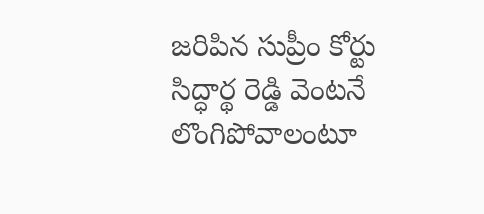జరిపిన సుప్రీం కోర్టు సిద్ధార్థ రెడ్డి వెంటనే లొంగిపోవాలంటూ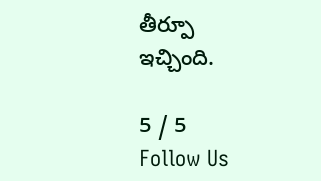తీర్పూ ఇచ్చింది.

5 / 5
Follow Us